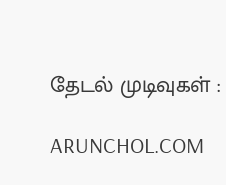தேடல் முடிவுகள் :

ARUNCHOL.COM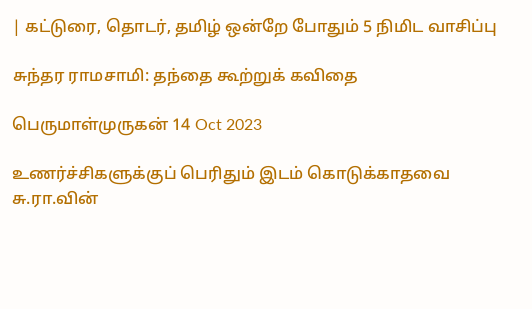| கட்டுரை, தொடர், தமிழ் ஒன்றே போதும் 5 நிமிட வாசிப்பு

சுந்தர ராமசாமி: தந்தை கூற்றுக் கவிதை

பெருமாள்முருகன் 14 Oct 2023

உணர்ச்சிகளுக்குப் பெரிதும் இடம் கொடுக்காதவை சு.ரா.வின்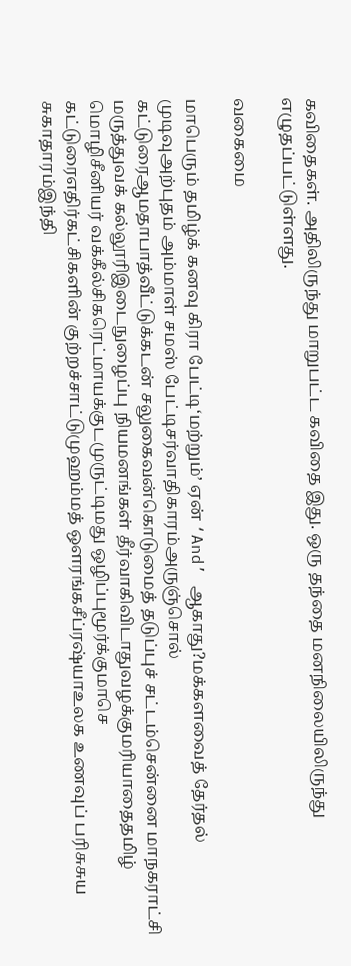கவிதைகள். அதிலிருந்து மாறுபட்ட கவிதை இது. ஒரு தந்தை மனநிலையிலிருந்து எழுதப்பட்டுள்ளது.

வகைமை

மாபெரும் தமிழ்க் கனவு கிரா பேட்டி‘மற்றும்’ ஏன் ‘And’ ஆகாது?மக்களவைத் தேர்தல் முடிவுஅற்புதம் அம்மாள் சமஸ் பேட்டிசர்வாதிகாரம்அருஞ்சொல் கட்டுரைஆமதாபாத்வீட்டுக்கடன் சலுகைவன்கொடுமைத் தடுப்புச் சட்டம்சென்னை மாநகராட்சி மருத்துவக் கல்லூரிஇடைநுழைப்பு நியமனங்கள் தீர்வாகிவிடாதுவழக்குமரியாதைதமிழ் மொழிசீனியர் வக்கீல்சிகரெட்மாயக்குடமுருட்டிமது ஒழிப்புமூர்க்குமாசெ கட்டுரைஎதிர்கட்சிகளின் குற்றச்சாட்டுமுஹம்மத் ஔரங்கசீப்ரஷ்யாஉலக உணவுப் பரிசுசுய சுகாதாரம்இந்தி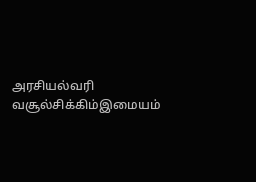அரசியல்வரி வசூல்சிக்கிம்இமையம்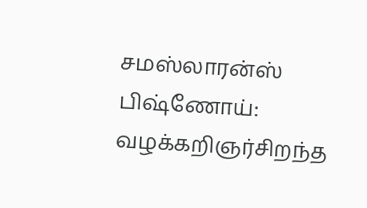சமஸ்லாரன்ஸ் பிஷ்ணோய்: வழக்கறிஞர்சிறந்த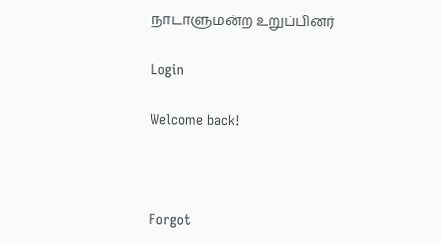நாடாளுமன்ற உறுப்பினர்

Login

Welcome back!



Forgot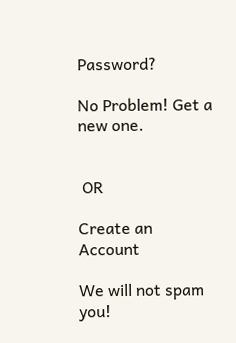Password?

No Problem! Get a new one.


 OR

Create an Account

We will not spam you!